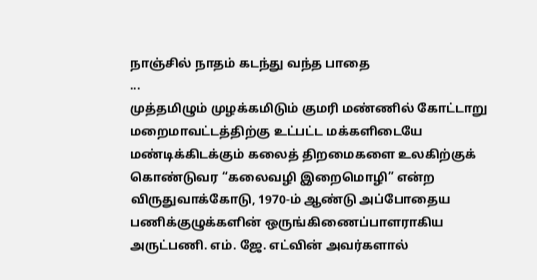நாஞ்சில் நாதம் கடந்து வந்த பாதை
...
முத்தமிழும் முழக்கமிடும் குமரி மண்ணில் கோட்டாறு மறைமாவட்டத்திற்கு உட்பட்ட மக்களிடையே மண்டிக்கிடக்கும் கலைத் திறமைகளை உலகிற்குக் கொண்டுவர “கலைவழி இறைமொழி” என்ற விருதுவாக்கோடு, 1970-ம் ஆண்டு அப்போதைய பணிக்குழுக்களின் ஒருங்கிணைப்பாளராகிய அருட்பணி. எம். ஜே. எட்வின் அவர்களால்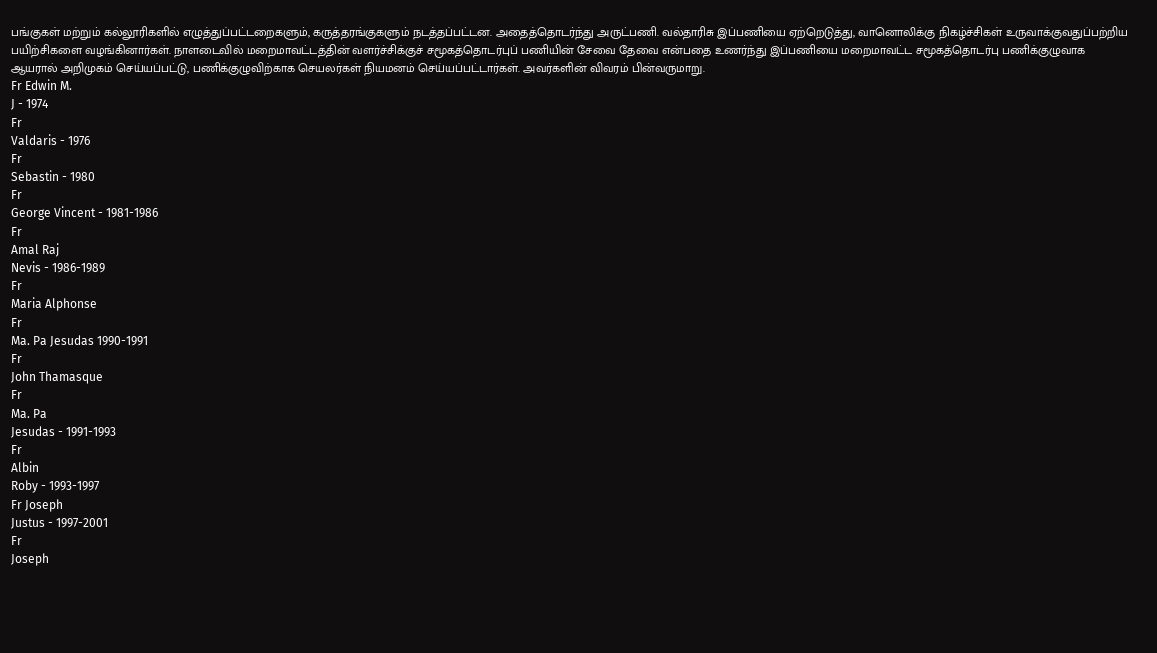பங்குகள் மற்றும் கல்லூரிகளில் எழுத்துப்பட்டறைகளும், கருத்தரங்குகளும் நடத்தப்பட்டன. அதைத்தொடர்ந்து அருட்பணி. வல்தாரிசு இப்பணியை ஏற்றெடுத்து, வானொலிக்கு நிகழ்ச்சிகள் உருவாக்குவதுப்பற்றிய பயிற்சிகளை வழங்கினார்கள். நாளடைவில் மறைமாவட்டத்தின் வளர்ச்சிக்குச் சமூகத்தொடர்புப் பணியின் சேவை தேவை என்பதை உணர்ந்து இப்பணியை மறைமாவட்ட சமூகத்தொடர்பு பணிக்குழுவாக ஆயரால் அறிமுகம் செய்யப்பட்டு, பணிக்குழுவிற்காக செயலர்கள் நியமனம் செய்யப்பட்டார்கள். அவர்களின் விவரம் பின்வருமாறு.
Fr Edwin M.
J - 1974
Fr
Valdaris - 1976
Fr
Sebastin - 1980
Fr
George Vincent - 1981-1986
Fr
Amal Raj
Nevis - 1986-1989
Fr
Maria Alphonse
Fr
Ma. Pa Jesudas 1990-1991
Fr
John Thamasque
Fr
Ma. Pa
Jesudas - 1991-1993
Fr
Albin
Roby - 1993-1997
Fr Joseph
Justus - 1997-2001
Fr
Joseph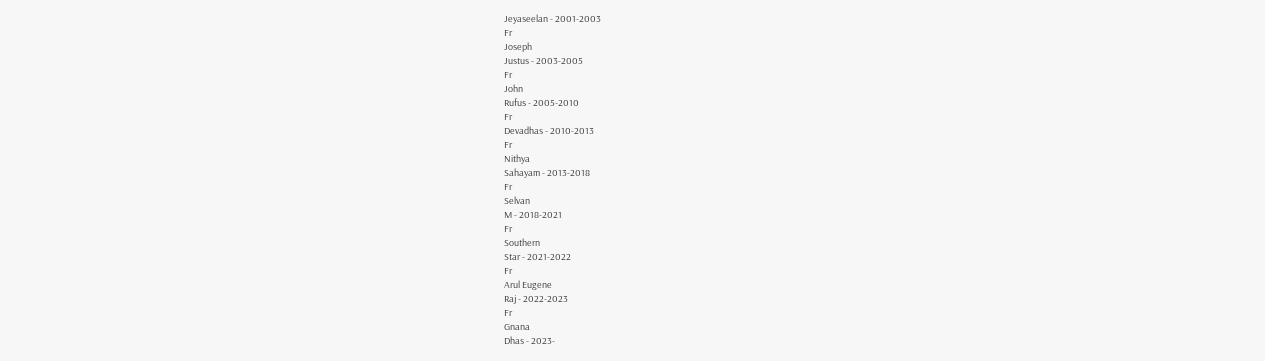Jeyaseelan - 2001-2003
Fr
Joseph
Justus - 2003-2005
Fr
John
Rufus - 2005-2010
Fr
Devadhas - 2010-2013
Fr
Nithya
Sahayam - 2013-2018
Fr
Selvan
M - 2018-2021
Fr
Southern
Star - 2021-2022
Fr
Arul Eugene
Raj - 2022-2023
Fr
Gnana
Dhas - 2023-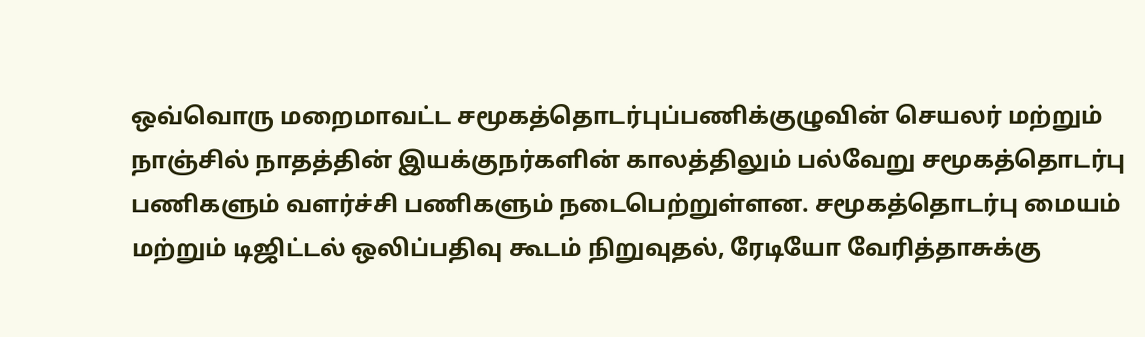ஒவ்வொரு மறைமாவட்ட சமூகத்தொடர்புப்பணிக்குழுவின் செயலர் மற்றும் நாஞ்சில் நாதத்தின் இயக்குநர்களின் காலத்திலும் பல்வேறு சமூகத்தொடர்பு பணிகளும் வளர்ச்சி பணிகளும் நடைபெற்றுள்ளன. சமூகத்தொடர்பு மையம் மற்றும் டிஜிட்டல் ஒலிப்பதிவு கூடம் நிறுவுதல், ரேடியோ வேரித்தாசுக்கு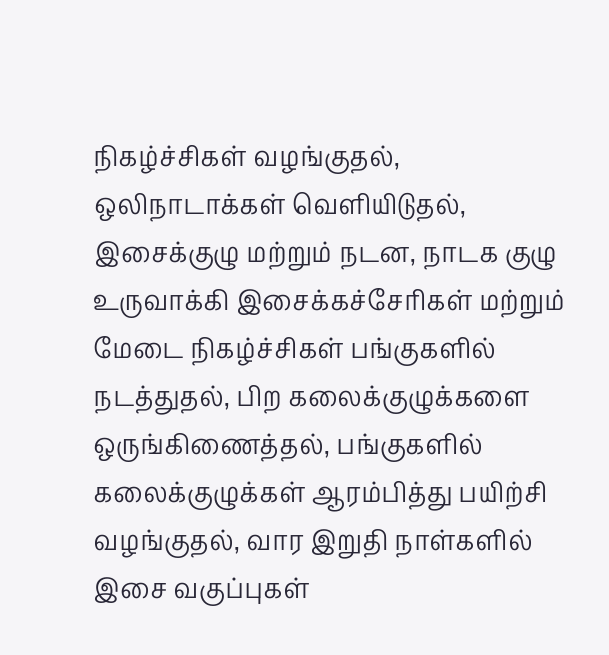நிகழ்ச்சிகள் வழங்குதல், ஒலிநாடாக்கள் வெளியிடுதல், இசைக்குழு மற்றும் நடன, நாடக குழு உருவாக்கி இசைக்கச்சேரிகள் மற்றும் மேடை நிகழ்ச்சிகள் பங்குகளில் நடத்துதல், பிற கலைக்குழுக்களை ஒருங்கிணைத்தல், பங்குகளில் கலைக்குழுக்கள் ஆரம்பித்து பயிற்சி வழங்குதல், வார இறுதி நாள்களில் இசை வகுப்புகள்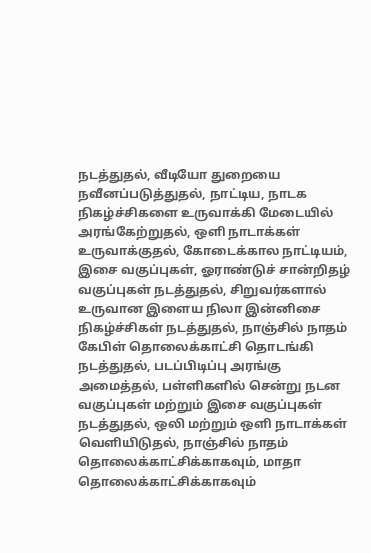நடத்துதல், வீடியோ துறையை நவீனப்படுத்துதல், நாட்டிய, நாடக நிகழ்ச்சிகளை உருவாக்கி மேடையில் அரங்கேற்றுதல், ஒளி நாடாக்கள் உருவாக்குதல், கோடைக்கால நாட்டியம், இசை வகுப்புகள், ஓராண்டுச் சான்றிதழ் வகுப்புகள் நடத்துதல், சிறுவர்களால் உருவான இளைய நிலா இன்னிசை நிகழ்ச்சிகள் நடத்துதல், நாஞ்சில் நாதம் கேபிள் தொலைக்காட்சி தொடங்கி நடத்துதல், படப்பிடிப்பு அரங்கு அமைத்தல், பள்ளிகளில் சென்று நடன வகுப்புகள் மற்றும் இசை வகுப்புகள் நடத்துதல், ஒலி மற்றும் ஒளி நாடாக்கள் வெளியிடுதல், நாஞ்சில் நாதம் தொலைக்காட்சிக்காகவும், மாதா தொலைக்காட்சிக்காகவும்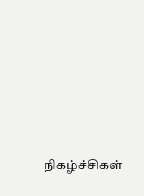நிகழ்ச்சிகள்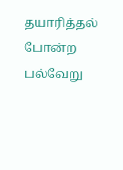தயாரித்தல் போன்ற பல்வேறு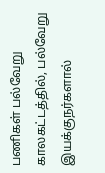பணிகள் பல்வேறு காலகட்டத்தில், பல்வேறு இயக்குநர்களால்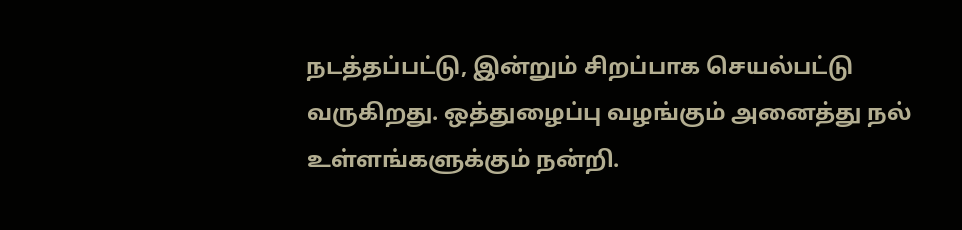நடத்தப்பட்டு, இன்றும் சிறப்பாக செயல்பட்டு வருகிறது. ஒத்துழைப்பு வழங்கும் அனைத்து நல் உள்ளங்களுக்கும் நன்றி.